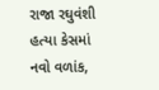રાજા રઘુવંશી હત્યા કેસમાં નવો વળાંક,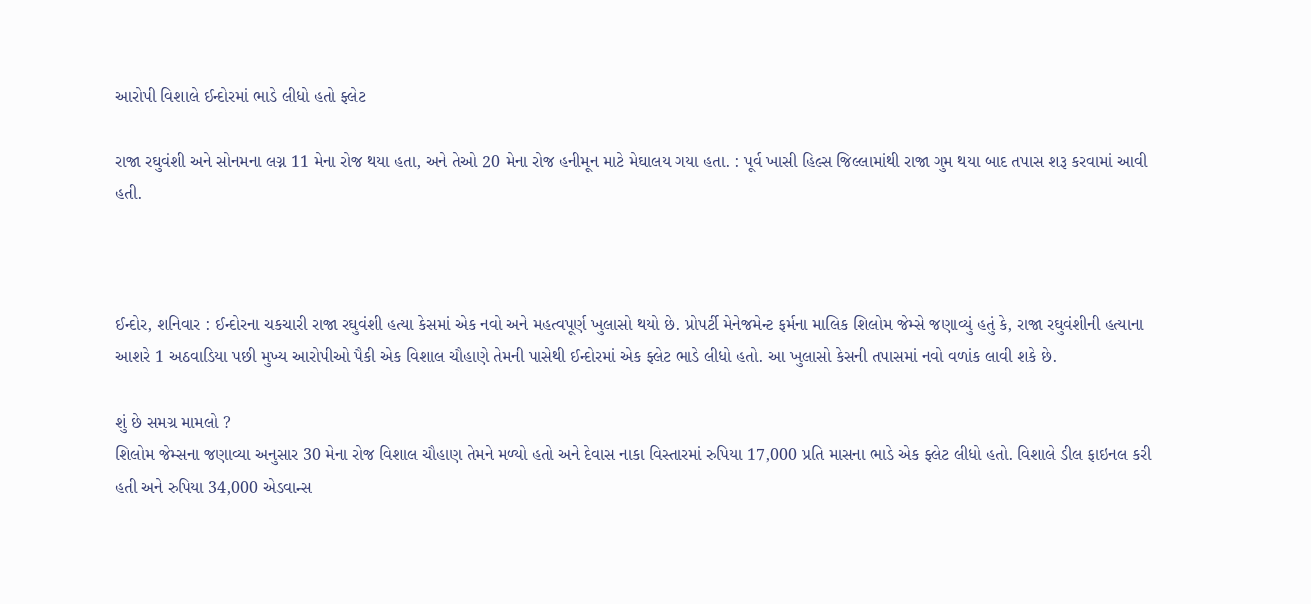આરોપી વિશાલે ઈન્દોરમાં ભાડે લીધો હતો ફ્લેટ

રાજા રઘુવંશી અને સોનમના લગ્ન 11 મેના રોજ થયા હતા, અને તેઓ 20 મેના રોજ હનીમૂન માટે મેઘાલય ગયા હતા. : પૂર્વ ખાસી હિલ્સ જિલ્લામાંથી રાજા ગુમ થયા બાદ તપાસ શરૂ કરવામાં આવી હતી.



ઈન્દોર, શનિવાર : ઈન્દોરના ચકચારી રાજા રઘુવંશી હત્યા કેસમાં એક નવો અને મહત્વપૂર્ણ ખુલાસો થયો છે. પ્રોપર્ટી મેનેજમેન્ટ ફર્મના માલિક શિલોમ જેમ્સે જણાવ્યું હતું કે, રાજા રઘુવંશીની હત્યાના આશરે 1 અઠવાડિયા પછી મુખ્ય આરોપીઓ પૈકી એક વિશાલ ચૌહાણે તેમની પાસેથી ઈન્દોરમાં એક ફ્લેટ ભાડે લીધો હતો. આ ખુલાસો કેસની તપાસમાં નવો વળાંક લાવી શકે છે.

શું છે સમગ્ર મામલો ?
શિલોમ જેમ્સના જણાવ્યા અનુસાર 30 મેના રોજ વિશાલ ચૌહાણ તેમને મળ્યો હતો અને દેવાસ નાકા વિસ્તારમાં રુપિયા 17,000 પ્રતિ માસના ભાડે એક ફ્લેટ લીધો હતો. વિશાલે ડીલ ફાઇનલ કરી હતી અને રુપિયા 34,000 એડવાન્સ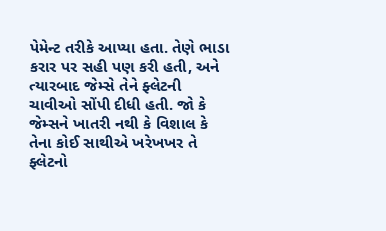પેમેન્ટ તરીકે આપ્યા હતા. તેણે ભાડા કરાર પર સહી પણ કરી હતી, અને ત્યારબાદ જેમ્સે તેને ફ્લેટની ચાવીઓ સોંપી દીધી હતી. જો કે જેમ્સને ખાતરી નથી કે વિશાલ કે તેના કોઈ સાથીએ ખરેખખર તે ફ્લેટનો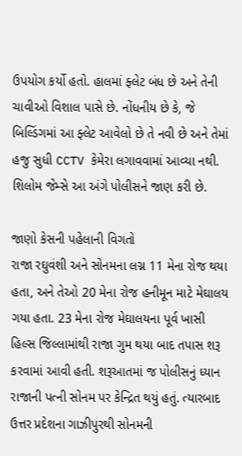ઉપયોગ કર્યો હતો. હાલમાં ફ્લેટ બંધ છે અને તેની ચાવીઓ વિશાલ પાસે છે. નોંધનીય છે કે, જે બિલ્ડિંગમાં આ ફ્લેટ આવેલો છે તે નવી છે અને તેમાં હજુ સુધી CCTV કેમેરા લગાવવામાં આવ્યા નથી. શિલોમ જેમ્સે આ અંગે પોલીસને જાણ કરી છે.

જાણો કેસની પહેલાની વિગતો
રાજા રઘુવંશી અને સોનમના લગ્ન 11 મેના રોજ થયા હતા, અને તેઓ 20 મેના રોજ હનીમૂન માટે મેઘાલય ગયા હતા. 23 મેના રોજ મેઘાલયના પૂર્વ ખાસી હિલ્સ જિલ્લામાંથી રાજા ગુમ થયા બાદ તપાસ શરૂ કરવામાં આવી હતી. શરૂઆતમાં જ પોલીસનું ધ્યાન રાજાની પત્ની સોનમ પર કેન્દ્રિત થયું હતું. ત્યારબાદ ઉત્તર પ્રદેશના ગાઝીપુરથી સોનમની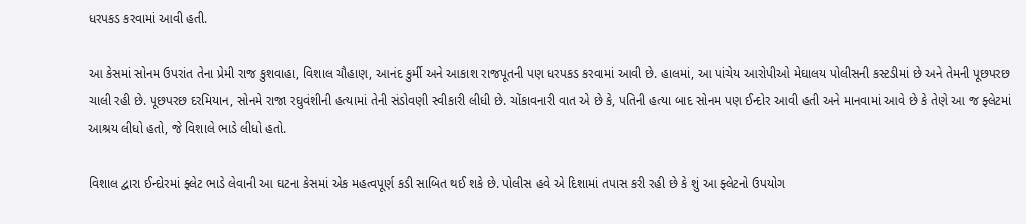ધરપકડ કરવામાં આવી હતી.

આ કેસમાં સોનમ ઉપરાંત તેના પ્રેમી રાજ કુશવાહા, વિશાલ ચૌહાણ, આનંદ કુર્મી અને આકાશ રાજપૂતની પણ ધરપકડ કરવામાં આવી છે. હાલમાં, આ પાંચેય આરોપીઓ મેઘાલય પોલીસની કસ્ટડીમાં છે અને તેમની પૂછપરછ ચાલી રહી છે. પૂછપરછ દરમિયાન, સોનમે રાજા રઘુવંશીની હત્યામાં તેની સંડોવણી સ્વીકારી લીધી છે. ચોંકાવનારી વાત એ છે કે, પતિની હત્યા બાદ સોનમ પણ ઈન્દોર આવી હતી અને માનવામાં આવે છે કે તેણે આ જ ફ્લેટમાં આશ્રય લીધો હતો, જે વિશાલે ભાડે લીધો હતો.

વિશાલ દ્વારા ઈન્દોરમાં ફ્લેટ ભાડે લેવાની આ ઘટના કેસમાં એક મહત્વપૂર્ણ કડી સાબિત થઈ શકે છે. પોલીસ હવે એ દિશામાં તપાસ કરી રહી છે કે શું આ ફ્લેટનો ઉપયોગ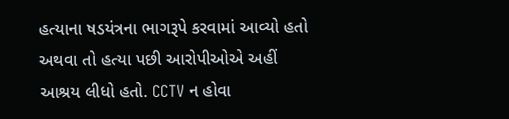હત્યાના ષડયંત્રના ભાગરૂપે કરવામાં આવ્યો હતો અથવા તો હત્યા પછી આરોપીઓએ અહીં આશ્રય લીધો હતો. CCTV ન હોવા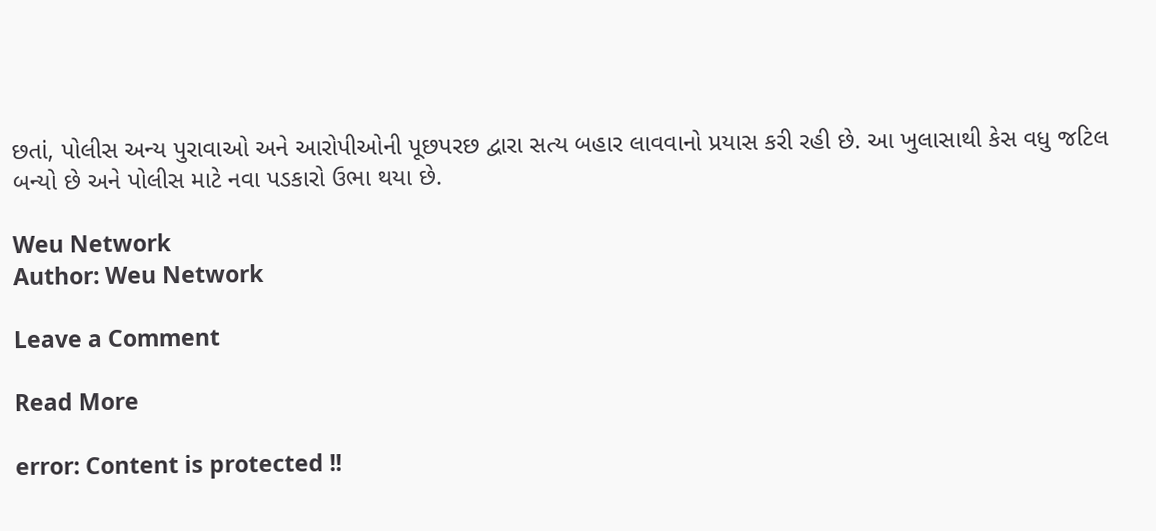છતાં, પોલીસ અન્ય પુરાવાઓ અને આરોપીઓની પૂછપરછ દ્વારા સત્ય બહાર લાવવાનો પ્રયાસ કરી રહી છે. આ ખુલાસાથી કેસ વધુ જટિલ બન્યો છે અને પોલીસ માટે નવા પડકારો ઉભા થયા છે.

Weu Network
Author: Weu Network

Leave a Comment

Read More

error: Content is protected !!